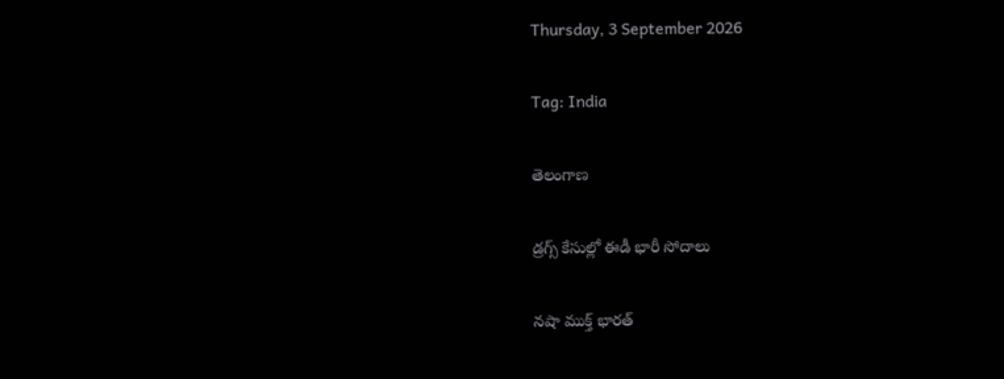Thursday, 3 September 2026

Tag: India

తెలంగాణ

డ్రగ్స్ కేసుల్లో ఈడీ భారీ సోదాలు

నషా ముక్త్ భారత్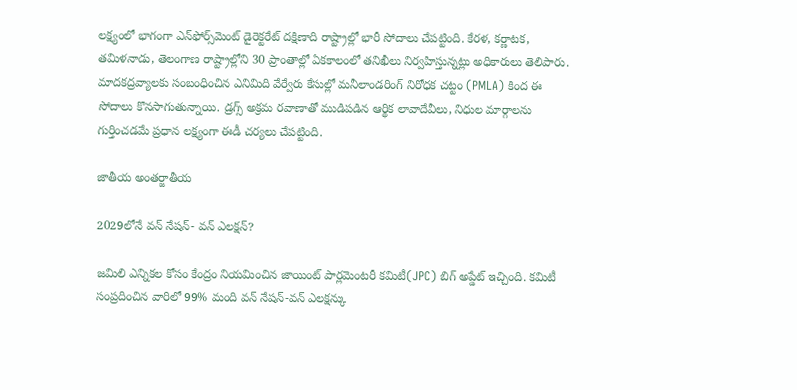లక్ష్యంలో భాగంగా ఎన్‌ఫోర్స్‌మెంట్ డైరెక్టరేట్ దక్షిణాది రాష్ట్రాల్లో భారీ సోదాలు చేపట్టింది. కేరళ, కర్ణాటక, తమిళనాడు, తెలంగాణ రాష్ట్రాల్లోని 30 ప్రాంతాల్లో ఏకకాలంలో తనిఖీలు నిర్వహిస్తున్నట్లు అధికారులు తెలిపారు. మాదకద్రవ్యాలకు సంబంధించిన ఎనిమిది వేర్వేరు కేసుల్లో మనీలాండరింగ్ నిరోధక చట్టం (PMLA) కింద ఈ సోదాలు కొనసాగుతున్నాయి. డ్రగ్స్ అక్రమ రవాణాతో ముడిపడిన ఆర్థిక లావాదేవీలు, నిధుల మార్గాలను గుర్తించడమే ప్రధాన లక్ష్యంగా ఈడీ చర్యలు చేపట్టింది.

జాతీయ అంతర్జాతీయ

2029లోనే వన్ నేషన్- వన్ ఎలక్షన్?

జమిలి ఎన్నికల కోసం కేంద్రం నియమించిన జాయింట్ పార్లమెంటరీ కమిటీ(JPC) బిగ్ అప్డేట్ ఇచ్చింది. కమిటీ సంప్రదించిన వారిలో 99% మంది వన్ నేషన్-వన్ ఎలక్షన్కు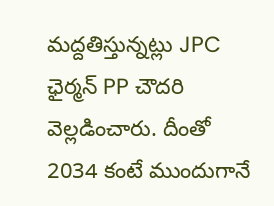మద్దతిస్తున్నట్లు JPC ఛైర్మన్ PP చౌదరి వెల్లడించారు. దీంతో 2034 కంటే ముందుగానే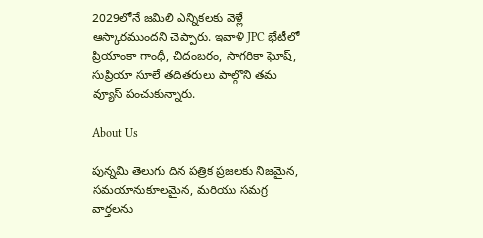2029లోనే జమిలి ఎన్నికలకు వెళ్లే ఆస్కారముందని చెప్పారు. ఇవాళి JPC భేటీలో ప్రియాంకా గాంధీ, చిదంబరం, సాగరికా ఘోష్, సుప్రియా సూలే తదితరులు పాల్గొని తమ వ్యూస్ పంచుకున్నారు.

About Us

పున్నమి తెలుగు దిన పత్రిక ప్రజలకు నిజమైన, సమయానుకూలమైన, మరియు సమగ్ర వార్తలను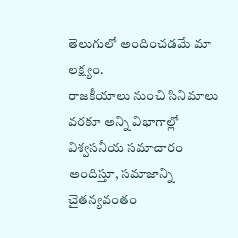తెలుగులో అందించడమే మా లక్ష్యం.
రాజకీయాలు నుంచి సినిమాలు వరకూ అన్ని విభాగాల్లో విశ్వసనీయ సమాచారం అందిస్తూ, సమాజాన్ని చైతన్యవంతం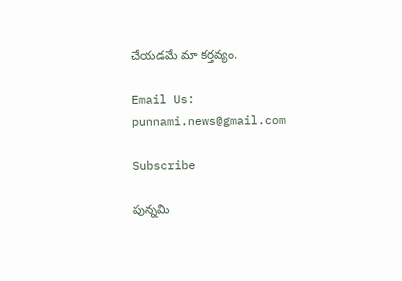చేయడమే మా కర్తవ్యం.

Email Us: punnami.news@gmail.com

Subscribe

పున్నమి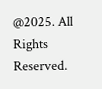@2025. All Rights Reserved.